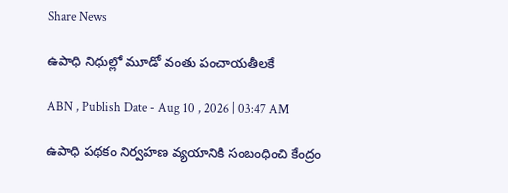Share News

ఉపాధి నిధుల్లో మూడో వంతు పంచాయతీలకే

ABN , Publish Date - Aug 10 , 2026 | 03:47 AM

ఉపాధి పథకం నిర్వహణ వ్యయానికి సంబంధించి కేంద్రం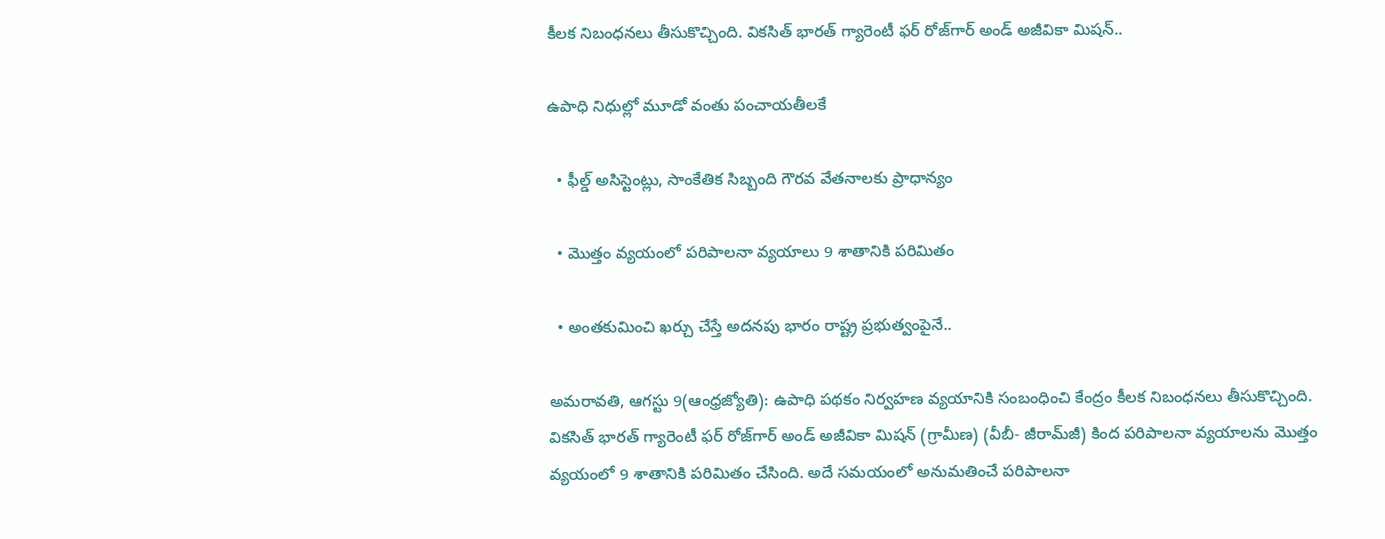కీలక నిబంధనలు తీసుకొచ్చింది. వికసిత్‌ భారత్‌ గ్యారెంటీ ఫర్‌ రోజ్‌గార్‌ అండ్‌ అజీవికా మిషన్‌..

ఉపాధి నిధుల్లో మూడో వంతు పంచాయతీలకే

  • ఫీల్డ్‌ అసిస్టెంట్లు, సాంకేతిక సిబ్బంది గౌరవ వేతనాలకు ప్రాధాన్యం

  • మొత్తం వ్యయంలో పరిపాలనా వ్యయాలు 9 శాతానికి పరిమితం

  • అంతకుమించి ఖర్చు చేస్తే అదనపు భారం రాష్ట్ర ప్రభుత్వంపైనే..

అమరావతి, ఆగస్టు 9(ఆంధ్రజ్యోతి): ఉపాధి పథకం నిర్వహణ వ్యయానికి సంబంధించి కేంద్రం కీలక నిబంధనలు తీసుకొచ్చింది. వికసిత్‌ భారత్‌ గ్యారెంటీ ఫర్‌ రోజ్‌గార్‌ అండ్‌ అజీవికా మిషన్‌ (గ్రామీణ) (వీబీ- జీరామ్‌జీ) కింద పరిపాలనా వ్యయాలను మొత్తం వ్యయంలో 9 శాతానికి పరిమితం చేసింది. అదే సమయంలో అనుమతించే పరిపాలనా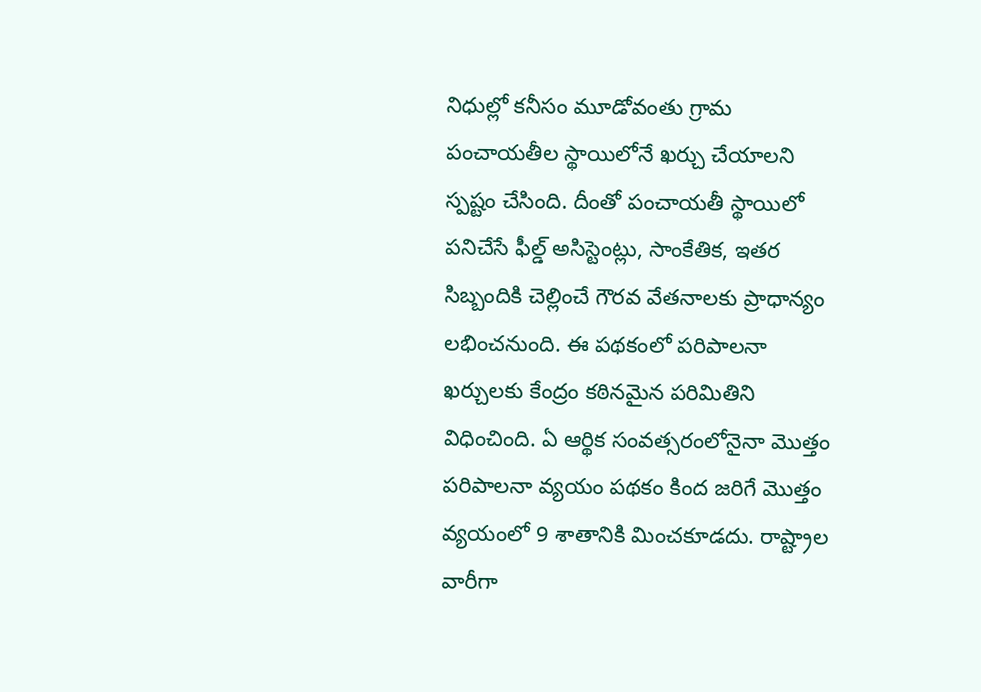నిధుల్లో కనీసం మూడోవంతు గ్రామ పంచాయతీల స్థాయిలోనే ఖర్చు చేయాలని స్పష్టం చేసింది. దీంతో పంచాయతీ స్థాయిలో పనిచేసే ఫీల్డ్‌ అసిస్టెంట్లు, సాంకేతిక, ఇతర సిబ్బందికి చెల్లించే గౌరవ వేతనాలకు ప్రాధాన్యం లభించనుంది. ఈ పథకంలో పరిపాలనా ఖర్చులకు కేంద్రం కఠినమైన పరిమితిని విధించింది. ఏ ఆర్థిక సంవత్సరంలోనైనా మొత్తం పరిపాలనా వ్యయం పథకం కింద జరిగే మొత్తం వ్యయంలో 9 శాతానికి మించకూడదు. రాష్ట్రాల వారీగా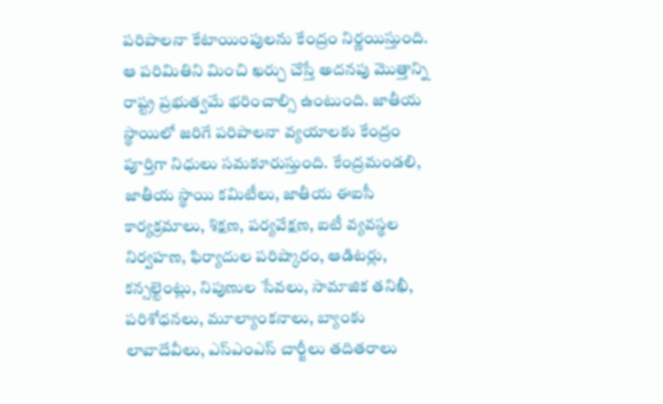పరిపాలనా కేటాయింపులను కేంద్రం నిర్ణయిస్తుంది. ఆ పరిమితిని మించి ఖర్చు చేస్తే అదనపు మొత్తాన్ని రాష్ట్ర ప్రభుత్వమే భరించాల్సి ఉంటుంది. జాతీయ స్థాయిలో జరిగే పరిపాలనా వ్యయాలకు కేంద్రం పూర్తిగా నిధులు సమకూరుస్తుంది. కేంద్రమండలి, జాతీయ స్థాయి కమిటీలు, జాతీయ ఈఐసీ కార్యక్రమాలు, శిక్షణ, పర్యవేక్షణ, ఐటీ వ్యవస్థల నిర్వహణ, ఫిర్యాదుల పరిష్కారం, ఆడిటర్లు, కన్సల్టెంట్లు, నిపుణుల సేవలు, సామాజిక తనిఖీ, పరిశోధనలు, మూల్యాంకనాలు, బ్యాంకు లావాదేవీలు, ఎస్‌ఎంఎస్‌ చార్జీలు తదితరాలు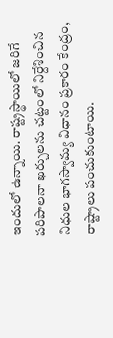ఇందులో ఉన్నాయి. రాష్ట్రస్థాయిలో జరిగే పరిపాలనా ఖర్చులను చట్టంలో నిర్దేశించిన నిధుల భాగస్వామ్య విధానం ప్రకారం కేంద్రం, రాష్ట్రాలు పంచుకుంటాయి.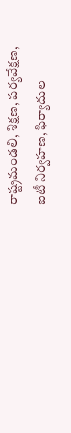రాష్ట్రమండలి, శిక్షణ, పర్యవేక్షణ, ఐటీ నిర్వహణ, ఫిర్యాదుల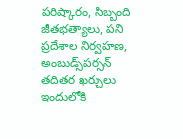పరిష్కారం, సిబ్బంది జీతభత్యాలు, పని ప్రదేశాల నిర్వహణ, అంబుడ్స్‌పర్సన్‌ తదితర ఖర్చులు ఇందులోకి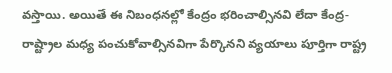వస్తాయి. అయితే ఈ నిబంధనల్లో కేంద్రం భరించాల్సినవి లేదా కేంద్ర-రాష్ట్రాల మధ్య పంచుకోవాల్సినవిగా పేర్కొనని వ్యయాలు పూర్తిగా రాష్ట్ర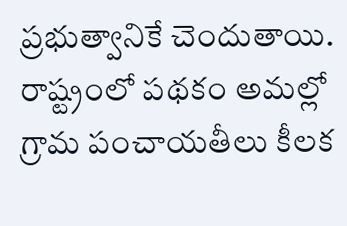ప్రభుత్వానికే చెందుతాయి. రాష్ట్రంలో పథకం అమల్లో గ్రామ పంచాయతీలు కీలక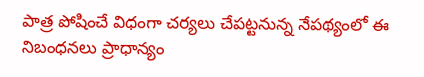పాత్ర పోషించే విధంగా చర్యలు చేపట్టనున్న నేపథ్యంలో ఈ నిబంధనలు ప్రాధాన్యం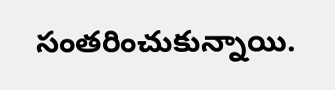సంతరించుకున్నాయి.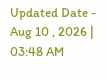Updated Date - Aug 10 , 2026 | 03:48 AM